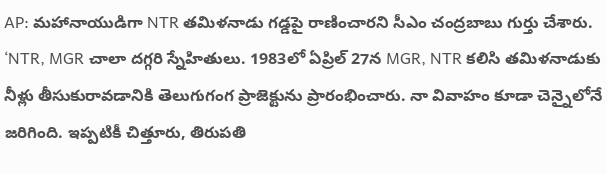AP: మహానాయుడిగా NTR తమిళనాడు గడ్డపై రాణించారని సీఎం చంద్రబాబు గుర్తు చేశారు. ‘NTR, MGR చాలా దగ్గరి స్నేహితులు. 1983లో ఏప్రిల్ 27న MGR, NTR కలిసి తమిళనాడుకు నీళ్లు తీసుకురావడానికి తెలుగుగంగ ప్రాజెక్టును ప్రారంభించారు. నా వివాహం కూడా చెన్నైలోనే జరిగింది. ఇప్పటికీ చిత్తూరు, తిరుపతి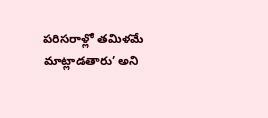పరిసరాళ్లో తమిళమే మాట్లాడతారు’ అని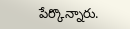పేర్కొన్నారు.